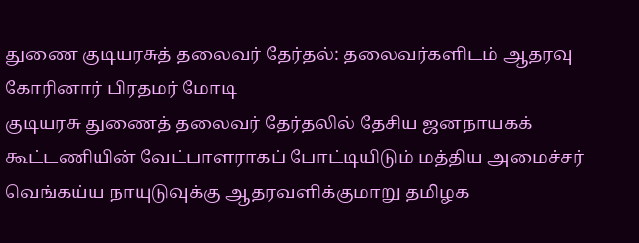துணை குடியரசுத் தலைவர் தேர்தல்: தலைவர்களிடம் ஆதரவு கோரினார் பிரதமர் மோடி
குடியரசு துணைத் தலைவர் தேர்தலில் தேசிய ஜனநாயகக் கூட்டணியின் வேட்பாளராகப் போட்டியிடும் மத்திய அமைச்சர் வெங்கய்ய நாயுடுவுக்கு ஆதரவளிக்குமாறு தமிழக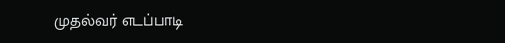முதல்வர் எடப்பாடி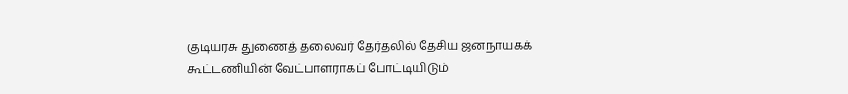குடியரசு துணைத் தலைவர் தேர்தலில் தேசிய ஜனநாயகக் கூட்டணியின் வேட்பாளராகப் போட்டியிடும்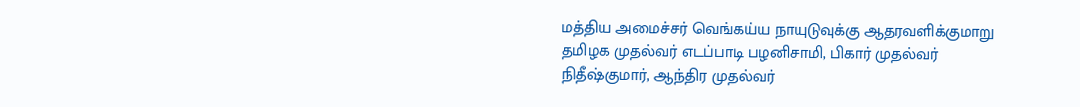மத்திய அமைச்சர் வெங்கய்ய நாயுடுவுக்கு ஆதரவளிக்குமாறு தமிழக முதல்வர் எடப்பாடி பழனிசாமி, பிகார் முதல்வர் நிதீஷ்குமார், ஆந்திர முதல்வர்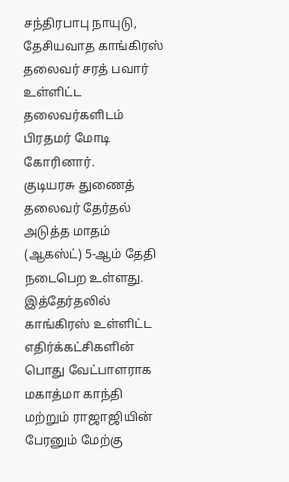சந்திரபாபு நாயுடு, தேசியவாத காங்கிரஸ் தலைவர் சரத் பவார் உள்ளிட்ட தலைவர்களிடம் பிரதமர் மோடி கோரினார்.
குடியரசு துணைத் தலைவர் தேர்தல் அடுத்த மாதம் (ஆகஸ்ட்) 5-ஆம் தேதி நடைபெற உள்ளது. இத்தேர்தலில் காங்கிரஸ் உள்ளிட்ட எதிர்க்கட்சிகளின் பொது வேட்பாளராக மகாத்மா காந்தி மற்றும் ராஜாஜியின் பேரனும் மேற்கு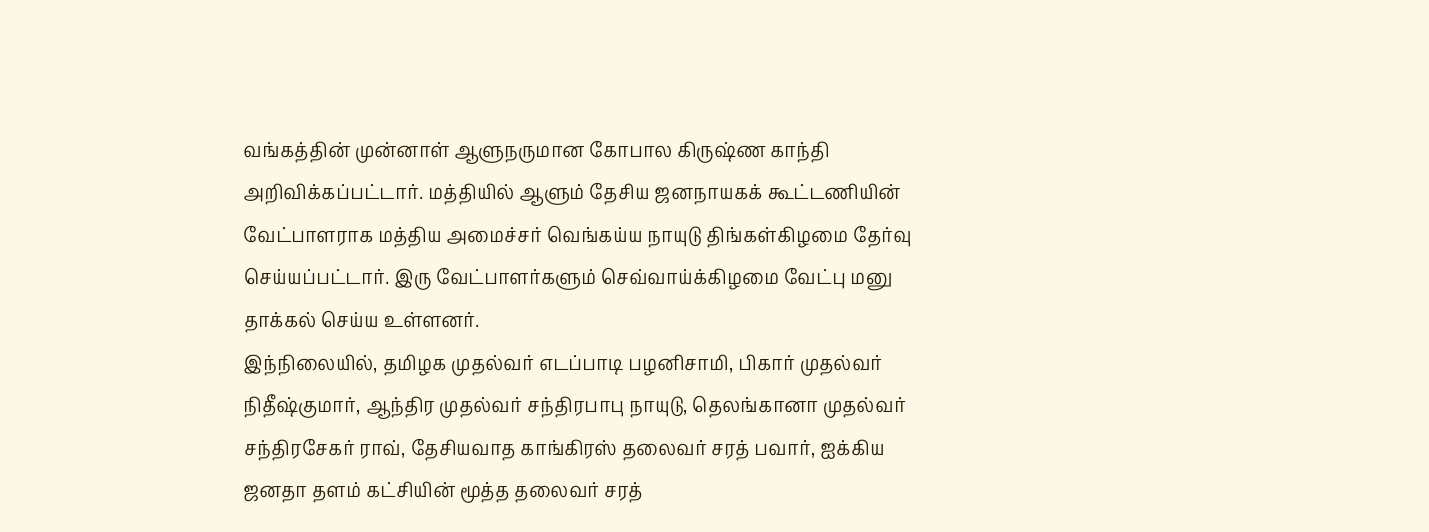வங்கத்தின் முன்னாள் ஆளுநருமான கோபால கிருஷ்ண காந்தி அறிவிக்கப்பட்டார். மத்தியில் ஆளும் தேசிய ஜனநாயகக் கூட்டணியின் வேட்பாளராக மத்திய அமைச்சர் வெங்கய்ய நாயுடு திங்கள்கிழமை தேர்வு செய்யப்பட்டார். இரு வேட்பாளர்களும் செவ்வாய்க்கிழமை வேட்பு மனு தாக்கல் செய்ய உள்ளனர்.
இந்நிலையில், தமிழக முதல்வர் எடப்பாடி பழனிசாமி, பிகார் முதல்வர் நிதீஷ்குமார், ஆந்திர முதல்வர் சந்திரபாபு நாயுடு, தெலங்கானா முதல்வர் சந்திரசேகர் ராவ், தேசியவாத காங்கிரஸ் தலைவர் சரத் பவார், ஐக்கிய ஜனதா தளம் கட்சியின் மூத்த தலைவர் சரத்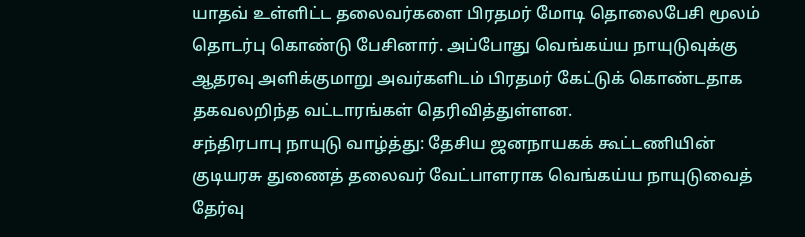யாதவ் உள்ளிட்ட தலைவர்களை பிரதமர் மோடி தொலைபேசி மூலம் தொடர்பு கொண்டு பேசினார். அப்போது வெங்கய்ய நாயுடுவுக்கு ஆதரவு அளிக்குமாறு அவர்களிடம் பிரதமர் கேட்டுக் கொண்டதாக தகவலறிந்த வட்டாரங்கள் தெரிவித்துள்ளன.
சந்திரபாபு நாயுடு வாழ்த்து: தேசிய ஜனநாயகக் கூட்டணியின் குடியரசு துணைத் தலைவர் வேட்பாளராக வெங்கய்ய நாயுடுவைத் தேர்வு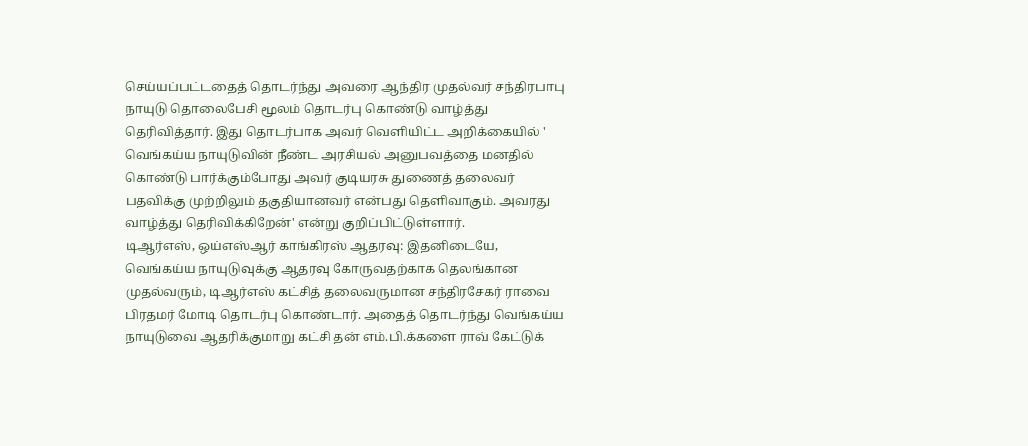செய்யப்பட்டதைத் தொடர்ந்து அவரை ஆந்திர முதல்வர் சந்திரபாபு நாயுடு தொலைபேசி மூலம் தொடர்பு கொண்டு வாழ்த்து தெரிவித்தார். இது தொடர்பாக அவர் வெளியிட்ட அறிக்கையில் '
வெங்கய்ய நாயுடுவின் நீண்ட அரசியல் அனுபவத்தை மனதில் கொண்டு பார்க்கும்போது அவர் குடியரசு துணைத் தலைவர் பதவிக்கு முற்றிலும் தகுதியானவர் என்பது தெளிவாகும். அவரது வாழ்த்து தெரிவிக்கிறேன்' என்று குறிப்பிட்டுள்ளார்.
டிஆர்எஸ், ஒய்எஸ்ஆர் காங்கிரஸ் ஆதரவு: இதனிடையே, வெங்கய்ய நாயுடுவுக்கு ஆதரவு கோருவதற்காக தெலங்கான முதல்வரும், டிஆர்எஸ் கட்சித் தலைவருமான சந்திரசேகர் ராவை பிரதமர் மோடி தொடர்பு கொண்டார். அதைத் தொடர்ந்து வெங்கய்ய நாயுடுவை ஆதரிக்குமாறு கட்சி தன் எம்.பி.க்களை ராவ் கேட்டுக்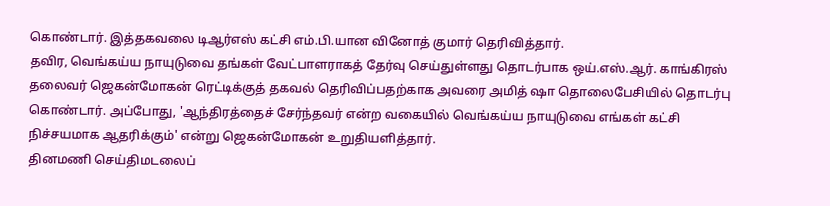கொண்டார். இத்தகவலை டிஆர்எஸ் கட்சி எம்.பி.யான வினோத் குமார் தெரிவித்தார்.
தவிர, வெங்கய்ய நாயுடுவை தங்கள் வேட்பாளராகத் தேர்வு செய்துள்ளது தொடர்பாக ஒய்.எஸ்.ஆர். காங்கிரஸ் தலைவர் ஜெகன்மோகன் ரெட்டிக்குத் தகவல் தெரிவிப்பதற்காக அவரை அமித் ஷா தொலைபேசியில் தொடர்பு கொண்டார். அப்போது, 'ஆந்திரத்தைச் சேர்ந்தவர் என்ற வகையில் வெங்கய்ய நாயுடுவை எங்கள் கட்சி நிச்சயமாக ஆதரிக்கும்' என்று ஜெகன்மோகன் உறுதியளித்தார்.
தினமணி செய்திமடலைப்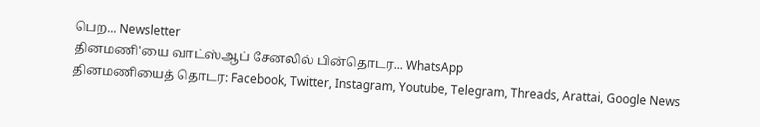பெற... Newsletter
தினமணி'யை வாட்ஸ்ஆப் சேனலில் பின்தொடர... WhatsApp
தினமணியைத் தொடர: Facebook, Twitter, Instagram, Youtube, Telegram, Threads, Arattai, Google News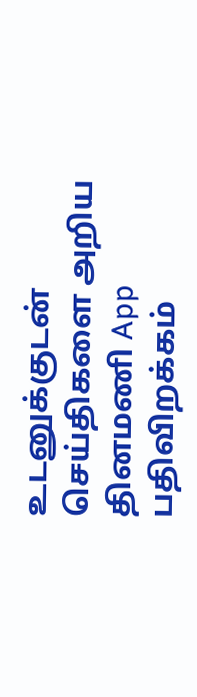உடனுக்குடன் செய்திகளை அறிய தினமணி App பதிவிறக்கம்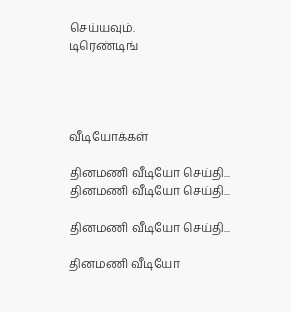செய்யவும்.
டிரெண்டிங்




வீடியோக்கள்

தினமணி வீடியோ செய்தி...
தினமணி வீடியோ செய்தி...

தினமணி வீடியோ செய்தி...

தினமணி வீடியோ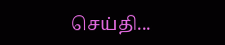செய்தி...